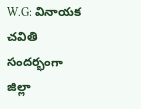W.G: వినాయక చవితి సందర్భంగా జిల్లా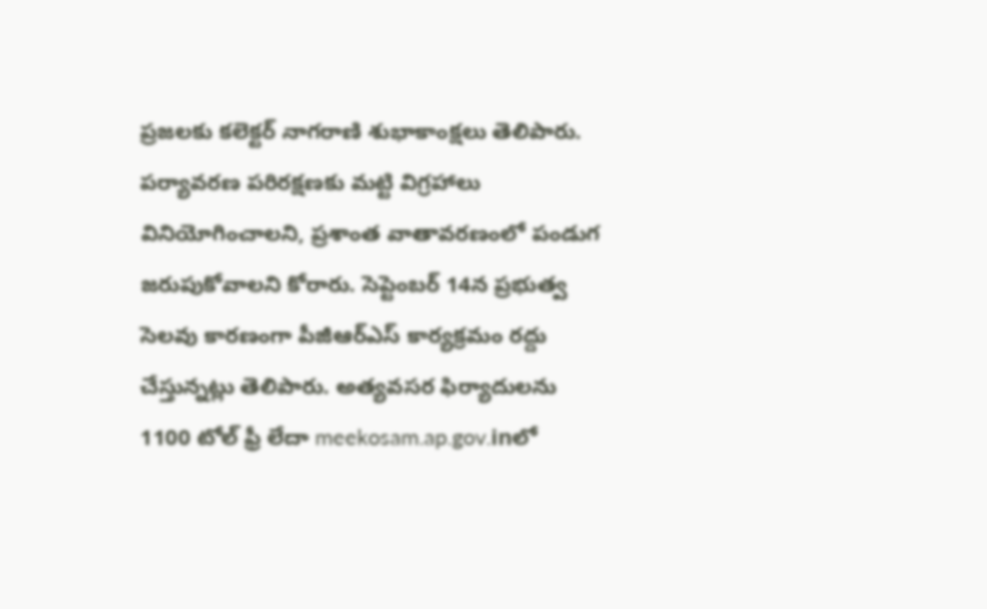ప్రజలకు కలెక్టర్ నాగరాణి శుభాకాంక్షలు తెలిపారు. పర్యావరణ పరిరక్షణకు మట్టి విగ్రహాలు వినియోగించాలని, ప్రశాంత వాతావరణంలో పండుగ జరుపుకోవాలని కోరారు. సెప్టెంబర్ 14న ప్రభుత్వ సెలవు కారణంగా పీజీఆర్ఎస్ కార్యక్రమం రద్దు చేస్తున్నట్లు తెలిపారు. అత్యవసర ఫిర్యాదులను 1100 టోల్ ఫ్రీ లేదా meekosam.ap.gov.inలో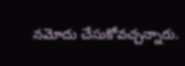నమోదు చేసుకోవచ్చన్నారు.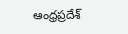ఆంధ్రప్రదేశ్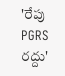'రేపు PGRS రద్దు'